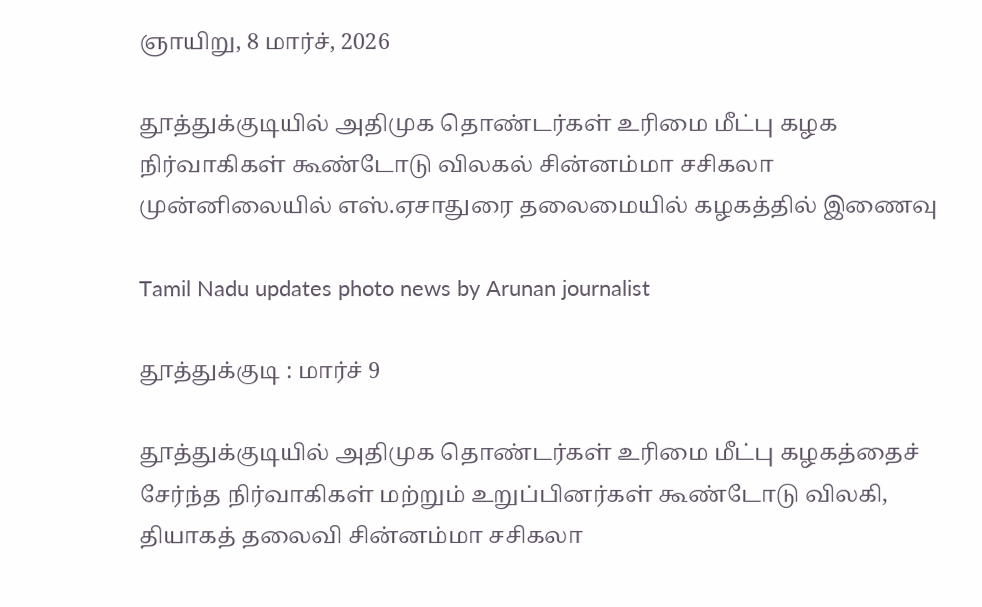ஞாயிறு, 8 மார்ச், 2026

தூத்துக்குடியில் அதிமுக தொண்டர்கள் உரிமை மீட்பு கழக நிர்வாகிகள் கூண்டோடு விலகல் சின்னம்மா சசிகலா முன்னிலையில் எஸ்.ஏசாதுரை தலைமையில் கழகத்தில் இணைவு

Tamil Nadu updates photo news by Arunan journalist

தூத்துக்குடி : மார்ச் 9

தூத்துக்குடியில் அதிமுக தொண்டர்கள் உரிமை மீட்பு கழகத்தைச் சேர்ந்த நிர்வாகிகள் மற்றும் உறுப்பினர்கள் கூண்டோடு விலகி, தியாகத் தலைவி சின்னம்மா சசிகலா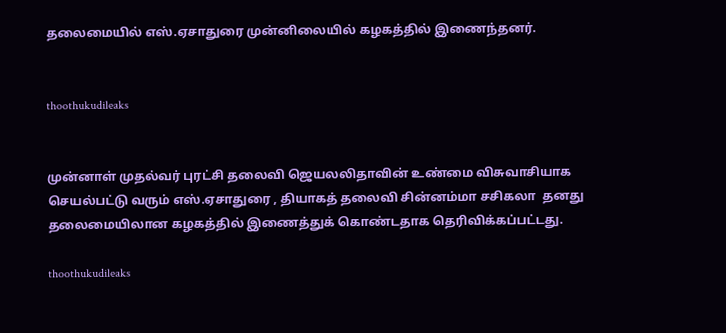தலைமையில் எஸ்.ஏசாதுரை முன்னிலையில் கழகத்தில் இணைந்தனர்.


thoothukudileaks


முன்னாள் முதல்வர் புரட்சி தலைவி ஜெயலலிதாவின் உண்மை விசுவாசியாக செயல்பட்டு வரும் எஸ்.ஏசாதுரை , தியாகத் தலைவி சின்னம்மா சசிகலா  தனது தலைமையிலான கழகத்தில் இணைத்துக் கொண்டதாக தெரிவிக்கப்பட்டது.

thoothukudileaks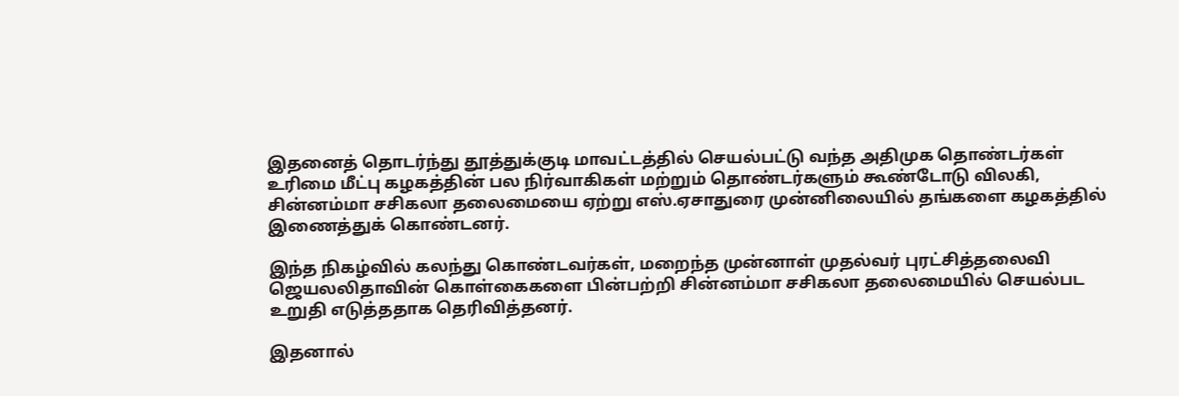இதனைத் தொடர்ந்து தூத்துக்குடி மாவட்டத்தில் செயல்பட்டு வந்த அதிமுக தொண்டர்கள் உரிமை மீட்பு கழகத்தின் பல நிர்வாகிகள் மற்றும் தொண்டர்களும் கூண்டோடு விலகி, சின்னம்மா சசிகலா தலைமையை ஏற்று எஸ்.ஏசாதுரை முன்னிலையில் தங்களை கழகத்தில் இணைத்துக் கொண்டனர்.

இந்த நிகழ்வில் கலந்து கொண்டவர்கள், மறைந்த முன்னாள் முதல்வர் புரட்சித்தலைவி ஜெயலலிதாவின் கொள்கைகளை பின்பற்றி சின்னம்மா சசிகலா தலைமையில் செயல்பட உறுதி எடுத்ததாக தெரிவித்தனர்.

இதனால்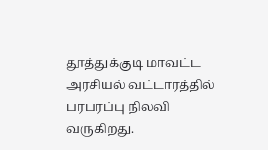தூத்துக்குடி மாவட்ட அரசியல் வட்டாரத்தில் பரபரப்பு நிலவி வருகிறது.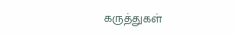கருத்துகள்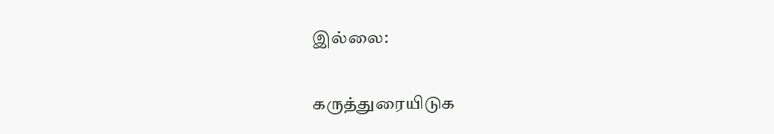இல்லை:

கருத்துரையிடுக